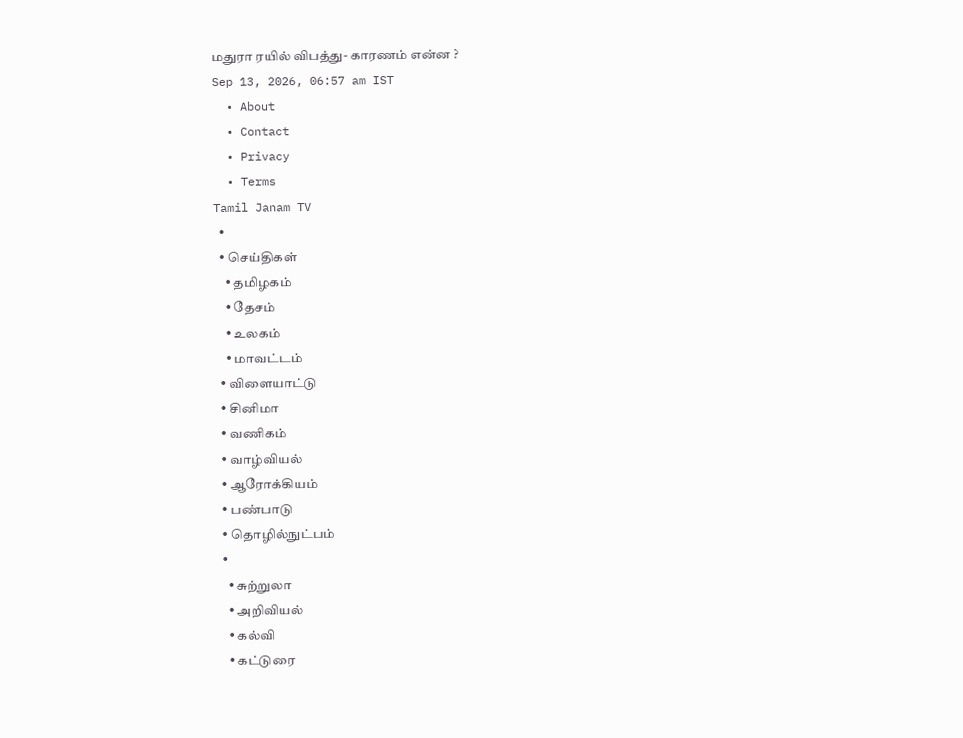மதுரா ரயில் விபத்து- காரணம் என்ன ?
Sep 13, 2026, 06:57 am IST
  • About
  • Contact
  • Privacy
  • Terms
Tamil Janam TV
  •
  • செய்திகள்
    • தமிழகம்
    • தேசம்
    • உலகம்
    • மாவட்டம்
  • விளையாட்டு
  • சினிமா
  • வணிகம்
  • வாழ்வியல்
  • ஆரோக்கியம்
  • பண்பாடு
  • தொழில்நுட்பம்
  •
    • சுற்றுலா
    • அறிவியல்
    • கல்வி
    • கட்டுரை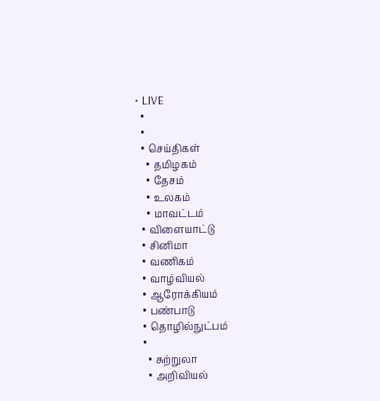• LIVE
  •
  •
  • செய்திகள்
    • தமிழகம்
    • தேசம்
    • உலகம்
    • மாவட்டம்
  • விளையாட்டு
  • சினிமா
  • வணிகம்
  • வாழ்வியல்
  • ஆரோக்கியம்
  • பண்பாடு
  • தொழில்நுட்பம்
  •
    • சுற்றுலா
    • அறிவியல்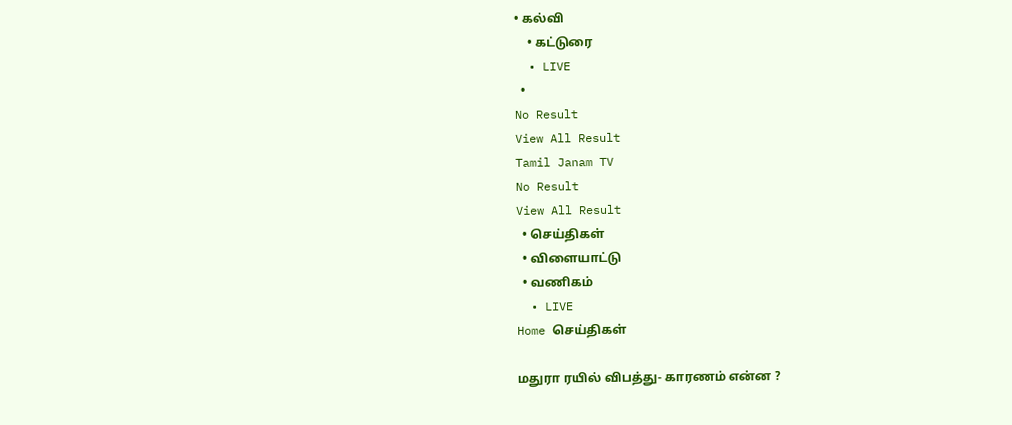• கல்வி
    • கட்டுரை
  • LIVE
  •
No Result
View All Result
Tamil Janam TV
No Result
View All Result
  • செய்திகள்
  • விளையாட்டு
  • வணிகம்
  • LIVE
Home செய்திகள்

மதுரா ரயில் விபத்து- காரணம் என்ன ?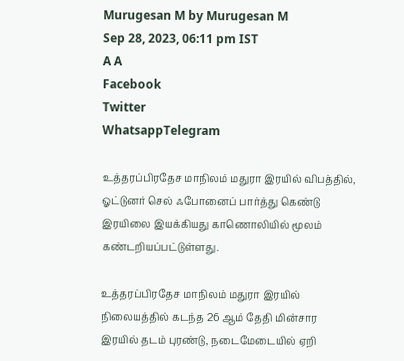Murugesan M by Murugesan M
Sep 28, 2023, 06:11 pm IST
A A
Facebook
Twitter
WhatsappTelegram

உத்தரப்பிரதேச மாநிலம் மதுரா இரயில் விபத்தில், ஓட்டுனர் செல் ஃபோனைப் பார்த்து கெண்டு இரயிலை இயக்கியது காணொலியில் மூலம் கண்டறியப்பட்டுள்ளது.

உத்தரப்பிரதேச மாநிலம் மதுரா இரயில் நிலையத்தில் கடந்த 26 ஆம் தேதி மின்சார இரயில் தடம் புரண்டு, நடைமேடையில் ஏறி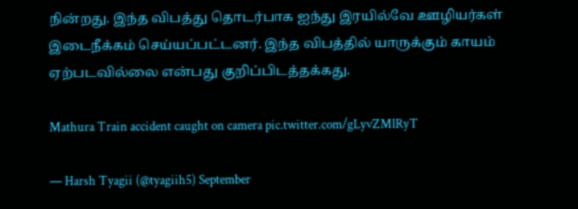நின்றது. இந்த விபத்து தொடர்பாக ஐந்து இரயில்வே ஊழியர்கள் இடைநீக்கம் செய்யப்பட்டனர். இந்த விபத்தில் யாருக்கும் காயம் ஏற்படவில்லை என்பது குறிப்பிடத்தக்கது.

Mathura Train accident caught on camera pic.twitter.com/gLyvZMlRyT

— Harsh Tyagii (@tyagiih5) September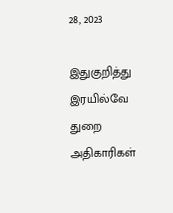28, 2023

இதுகுறித்து இரயில்வே துறை அதிகாரிகள்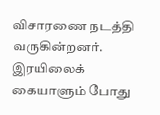விசாரணை நடத்தி வருகின்றனர். இரயிலைக் கையாளும் போது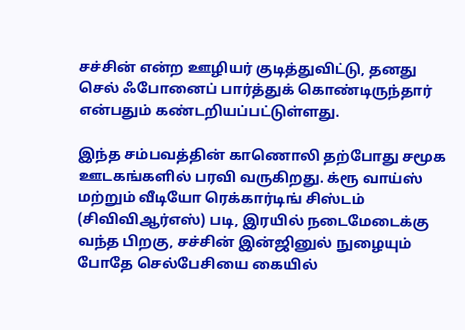சச்சின் என்ற ஊழியர் குடித்துவிட்டு, தனது செல் ஃபோனைப் பார்த்துக் கொண்டிருந்தார் என்பதும் கண்டறியப்பட்டுள்ளது.

இந்த சம்பவத்தின் காணொலி தற்போது சமூக ஊடகங்களில் பரவி வருகிறது. க்ரூ வாய்ஸ் மற்றும் வீடியோ ரெக்கார்டிங் சிஸ்டம் (சிவிவிஆர்எஸ்) படி, இரயில் நடைமேடைக்கு வந்த பிறகு, சச்சின் இன்ஜினுல் நுழையும் போதே செல்பேசியை கையில்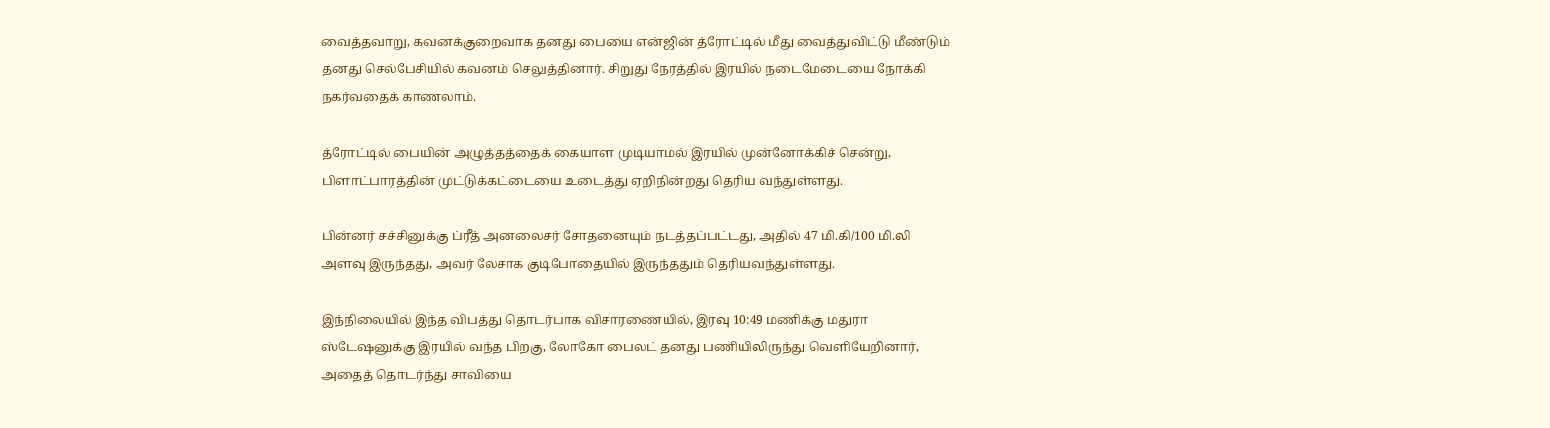வைத்தவாறு, கவனக்குறைவாக தனது பையை என்ஜின் த்ரோட்டில் மீது வைத்துவிட்டு மீண்டும் தனது செல்பேசியில் கவனம் செலுத்தினார். சிறுது நேரத்தில் இரயில் நடைமேடையை நோக்கி நகர்வதைக் காணலாம்.

த்ரோட்டில் பையின் அழுத்தத்தைக் கையாள முடியாமல் இரயில் முன்னோக்கிச் சென்று, பிளாட்பாரத்தின் முட்டுக்கட்டையை உடைத்து ஏறிநின்றது தெரிய வந்துள்ளது.

பின்னர் சச்சினுக்கு ப்ரீத் அனலைசர் சோதனையும் நடத்தப்பட்டது, அதில் 47 மி.கி/100 மி.லி அளவு இருந்தது, அவர் லேசாக குடிபோதையில் இருந்ததும் தெரியவந்துள்ளது.

இந்நிலையில் இந்த விபத்து தொடர்பாக விசாரணையில், இரவு 10:49 மணிக்கு மதுரா ஸ்டேஷனுக்கு இரயில் வந்த பிறகு, லோகோ பைலட் தனது பணியிலிருந்து வெளியேறினார், அதைத் தொடர்ந்து சாவியை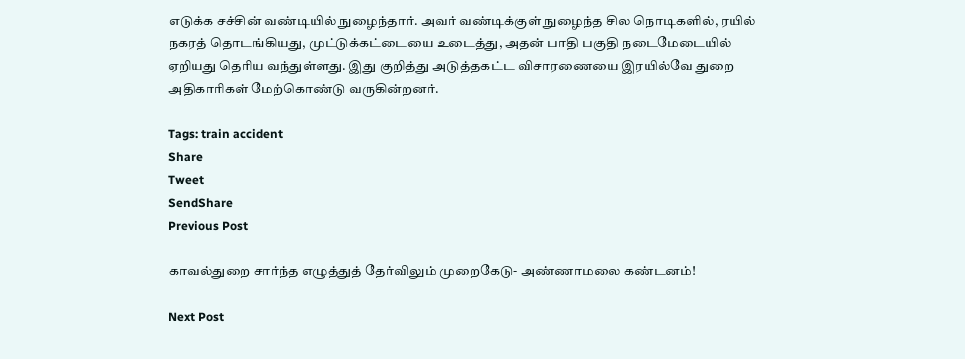எடுக்க சச்சின் வண்டியில் நுழைந்தார். அவர் வண்டிக்குள் நுழைந்த சில நொடிகளில், ரயில் நகரத் தொடங்கியது, முட்டுக்கட்டையை உடைத்து, அதன் பாதி பகுதி நடைமேடையில் ஏறியது தெரிய வந்துள்ளது. இது குறித்து அடுத்தகட்ட விசாரணையை இரயில்வே துறை அதிகாரிகள் மேற்கொண்டு வருகின்றனர்.

Tags: train accident
Share
Tweet
SendShare
Previous Post

காவல்துறை சார்ந்த எழுத்துத் தேர்விலும் முறைகேடு- அண்ணாமலை கண்டனம்!

Next Post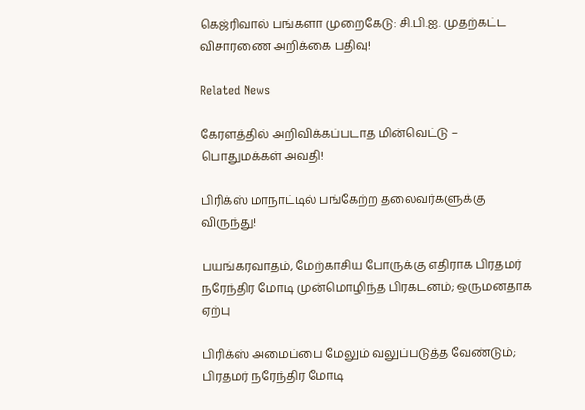கெஜ்ரிவால் பங்களா முறைகேடு: சி.பி.ஐ. முதற்கட்ட விசாரணை அறிக்கை பதிவு!

Related News

கேரளத்தில் அறிவிக்கப்படாத மின்வெட்டு – பொதுமக்கள் அவதி!

பிரிக்ஸ் மாநாட்டில் பங்கேற்ற தலைவர்களுக்கு விருந்து!

பயங்கரவாதம், மேற்காசிய போருக்கு எதிராக பிரதமர் நரேந்திர மோடி முன்மொழிந்த பிரகடனம்; ஒருமனதாக ஏற்பு

பிரிக்ஸ் அமைப்பை மேலும் வலுப்படுத்த வேண்டும்; பிரதமர் நரேந்திர மோடி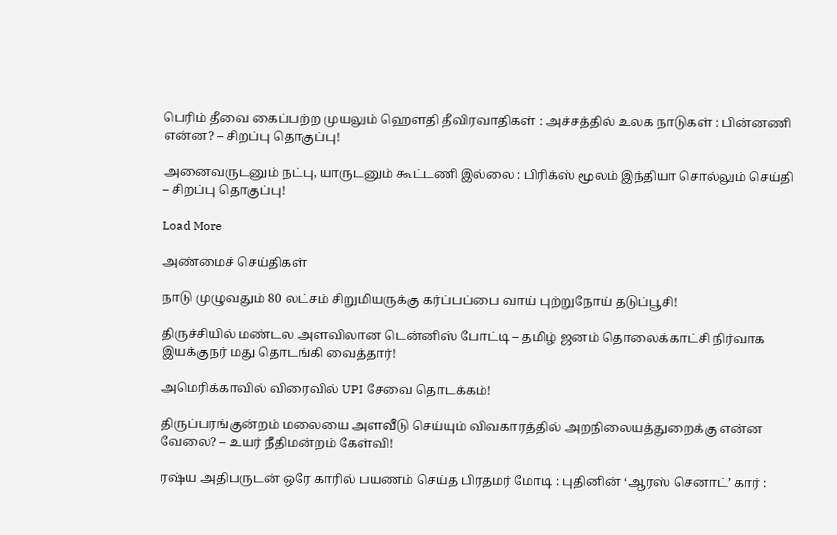பெரிம் தீவை கைப்பற்ற முயலும் ஹெளதி தீவிரவாதிகள் : அச்சத்தில் உலக நாடுகள் : பின்னணி என்ன? – சிறப்பு தொகுப்பு!

அனைவருடனும் நட்பு, யாருடனும் கூட்டணி இல்லை : பிரிக்ஸ் மூலம் இந்தியா சொல்லும் செய்தி – சிறப்பு தொகுப்பு!

Load More

அண்மைச் செய்திகள்

நாடு முழுவதும் 80 லட்சம் சிறுமியருக்கு கர்ப்பப்பை வாய் புற்றுநோய் தடுப்பூசி!

திருச்சியில் மண்டல அளவிலான டென்னிஸ் போட்டி – தமிழ் ஜனம் தொலைக்காட்சி நிர்வாக இயக்குநர் மது தொடங்கி வைத்தார்!

அமெரிக்காவில் விரைவில் UPI சேவை தொடக்கம்!

திருப்பரங்குன்றம் மலையை அளவீடு செய்யும் விவகாரத்தில் அறநிலையத்துறைக்கு என்ன வேலை? – உயர் நீதிமன்றம் கேள்வி!

ரஷ்ய அதிபருடன் ஒரே காரில் பயணம் செய்த பிரதமர் மோடி : புதினின் ‘ஆரஸ் செனாட்’ கார் :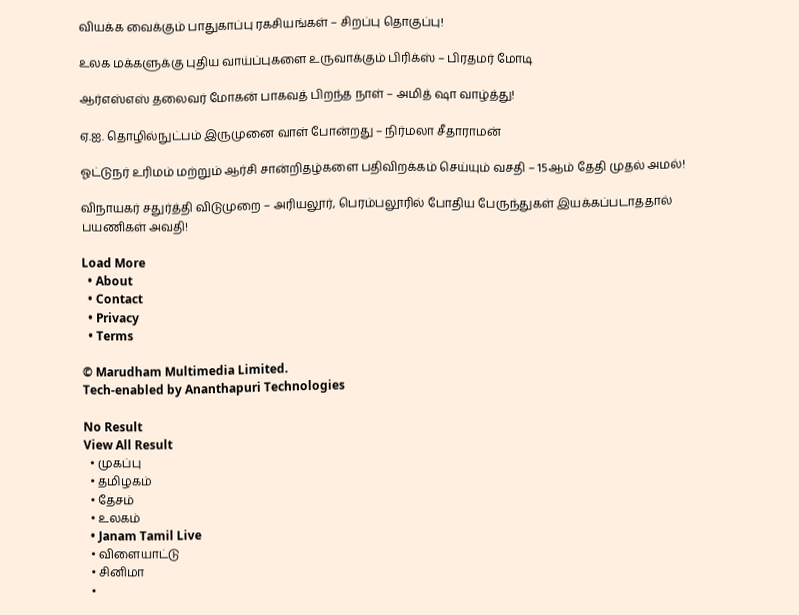வியக்க வைக்கும் பாதுகாப்பு ரகசியங்கள் – சிறப்பு தொகுப்பு!

உலக மக்களுக்கு புதிய வாய்ப்புகளை உருவாக்கும் பிரிக்ஸ் – பிரதமர் மோடி

ஆர்எஸ்எஸ் தலைவர் மோகன் பாகவத் பிறந்த நாள் – அமித் ஷா வாழ்த்து!

ஏ.ஐ. தொழில்நுட்பம் இருமுனை வாள் போன்றது – நிர்மலா சீதாராமன்

ஓட்டுநர் உரிமம் மற்றும் ஆர்சி சான்றிதழ்களை பதிவிறக்கம் செய்யும் வசதி – 15ஆம் தேதி முதல் அமல்!

விநாயகர் சதுர்த்தி விடுமுறை – அரியலூர், பெரம்பலூரில் போதிய பேருந்துகள் இயக்கப்படாததால் பயணிகள் அவதி!

Load More
  • About
  • Contact
  • Privacy
  • Terms

© Marudham Multimedia Limited.
Tech-enabled by Ananthapuri Technologies

No Result
View All Result
  • முகப்பு
  • தமிழகம்
  • தேசம்
  • உலகம்
  • Janam Tamil Live
  • விளையாட்டு
  • சினிமா
  •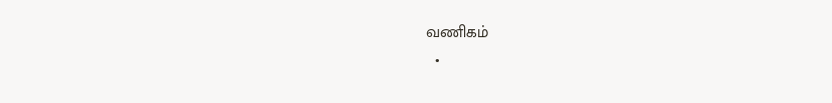வணிகம்
  •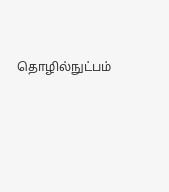தொழில்நுட்பம்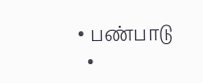• பண்பாடு
  •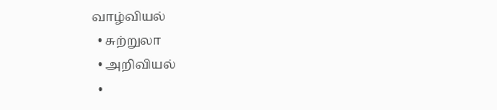வாழ்வியல்
  • சுற்றுலா
  • அறிவியல்
  •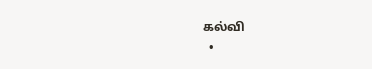கல்வி
  •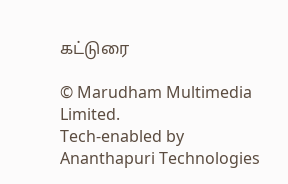கட்டுரை

© Marudham Multimedia Limited.
Tech-enabled by Ananthapuri Technologies